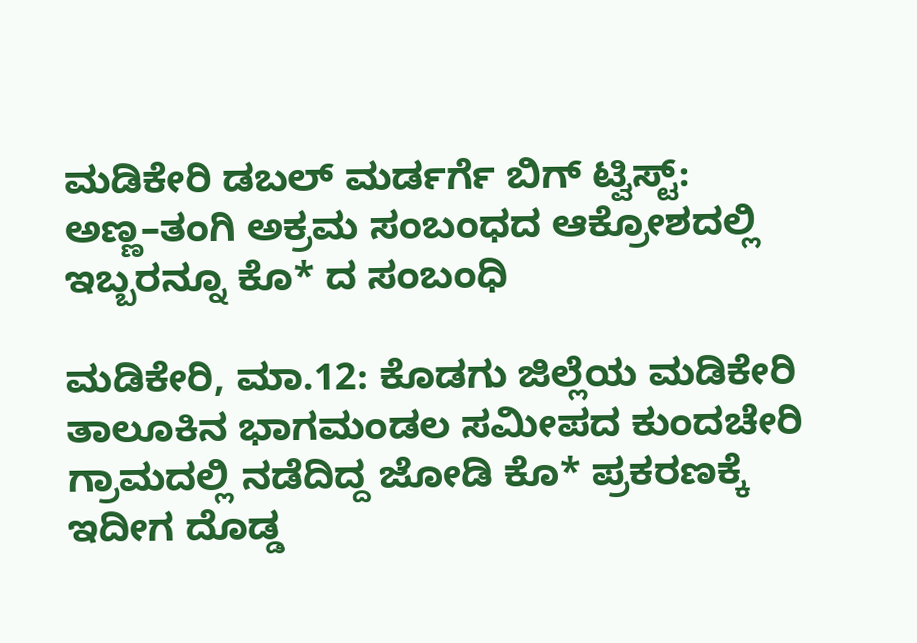ಮಡಿಕೇರಿ ಡಬಲ್ ಮರ್ಡರ್ಗೆ ಬಿಗ್ ಟ್ವಿಸ್ಟ್: ಅಣ್ಣ–ತಂಗಿ ಅಕ್ರಮ ಸಂಬಂಧದ ಆಕ್ರೋಶದಲ್ಲಿ ಇಬ್ಬರನ್ನೂ ಕೊ* ದ ಸಂಬಂಧಿ

ಮಡಿಕೇರಿ, ಮಾ.12: ಕೊಡಗು ಜಿಲ್ಲೆಯ ಮಡಿಕೇರಿ ತಾಲೂಕಿನ ಭಾಗಮಂಡಲ ಸಮೀಪದ ಕುಂದಚೇರಿ ಗ್ರಾಮದಲ್ಲಿ ನಡೆದಿದ್ದ ಜೋಡಿ ಕೊ* ಪ್ರಕರಣಕ್ಕೆ ಇದೀಗ ದೊಡ್ಡ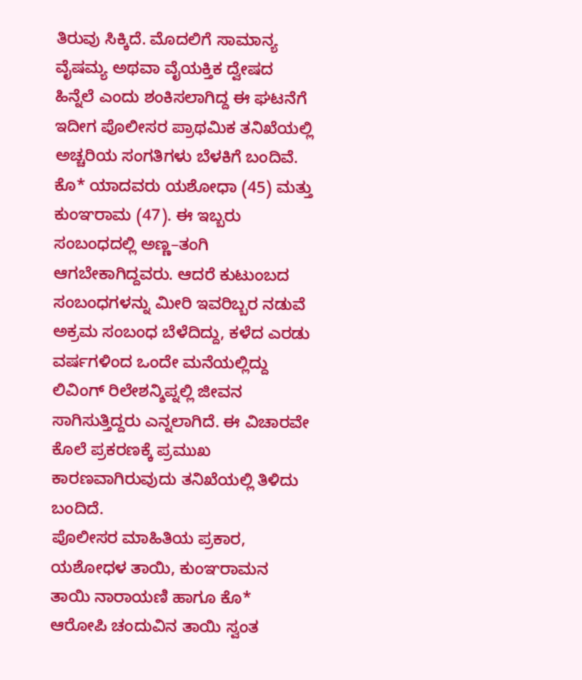ತಿರುವು ಸಿಕ್ಕಿದೆ. ಮೊದಲಿಗೆ ಸಾಮಾನ್ಯ ವೈಷಮ್ಯ ಅಥವಾ ವೈಯಕ್ತಿಕ ದ್ವೇಷದ ಹಿನ್ನೆಲೆ ಎಂದು ಶಂಕಿಸಲಾಗಿದ್ದ ಈ ಘಟನೆಗೆ ಇದೀಗ ಪೊಲೀಸರ ಪ್ರಾಥಮಿಕ ತನಿಖೆಯಲ್ಲಿ ಅಚ್ಚರಿಯ ಸಂಗತಿಗಳು ಬೆಳಕಿಗೆ ಬಂದಿವೆ.
ಕೊ* ಯಾದವರು ಯಶೋಧಾ (45) ಮತ್ತು ಕುಂಞರಾಮ (47). ಈ ಇಬ್ಬರು ಸಂಬಂಧದಲ್ಲಿ ಅಣ್ಣ–ತಂಗಿ ಆಗಬೇಕಾಗಿದ್ದವರು. ಆದರೆ ಕುಟುಂಬದ ಸಂಬಂಧಗಳನ್ನು ಮೀರಿ ಇವರಿಬ್ಬರ ನಡುವೆ ಅಕ್ರಮ ಸಂಬಂಧ ಬೆಳೆದಿದ್ದು, ಕಳೆದ ಎರಡು ವರ್ಷಗಳಿಂದ ಒಂದೇ ಮನೆಯಲ್ಲಿದ್ದು ಲಿವಿಂಗ್ ರಿಲೇಶನ್ಶಿಪ್ನಲ್ಲಿ ಜೀವನ ಸಾಗಿಸುತ್ತಿದ್ದರು ಎನ್ನಲಾಗಿದೆ. ಈ ವಿಚಾರವೇ ಕೊಲೆ ಪ್ರಕರಣಕ್ಕೆ ಪ್ರಮುಖ ಕಾರಣವಾಗಿರುವುದು ತನಿಖೆಯಲ್ಲಿ ತಿಳಿದು ಬಂದಿದೆ.
ಪೊಲೀಸರ ಮಾಹಿತಿಯ ಪ್ರಕಾರ, ಯಶೋಧಳ ತಾಯಿ, ಕುಂಞರಾಮನ ತಾಯಿ ನಾರಾಯಣಿ ಹಾಗೂ ಕೊ* ಆರೋಪಿ ಚಂದುವಿನ ತಾಯಿ ಸ್ವಂತ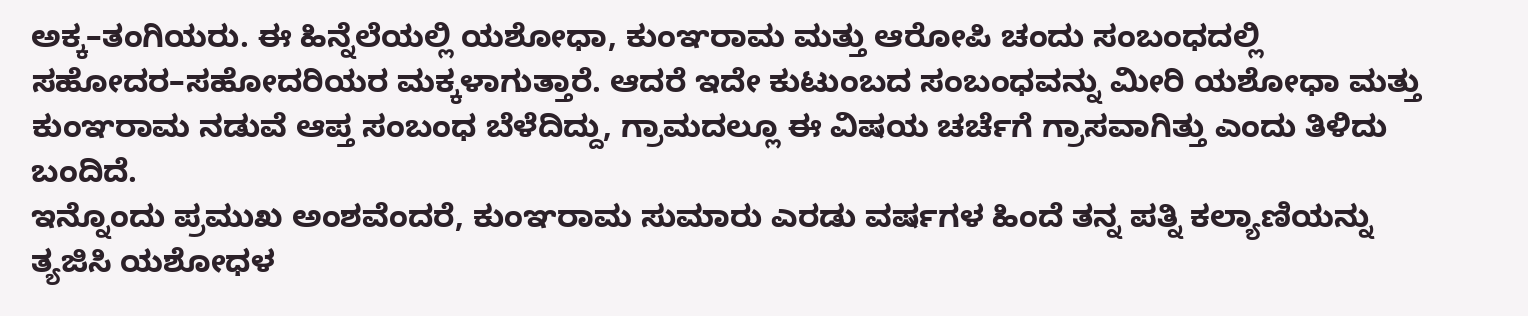ಅಕ್ಕ–ತಂಗಿಯರು. ಈ ಹಿನ್ನೆಲೆಯಲ್ಲಿ ಯಶೋಧಾ, ಕುಂಞರಾಮ ಮತ್ತು ಆರೋಪಿ ಚಂದು ಸಂಬಂಧದಲ್ಲಿ ಸಹೋದರ–ಸಹೋದರಿಯರ ಮಕ್ಕಳಾಗುತ್ತಾರೆ. ಆದರೆ ಇದೇ ಕುಟುಂಬದ ಸಂಬಂಧವನ್ನು ಮೀರಿ ಯಶೋಧಾ ಮತ್ತು ಕುಂಞರಾಮ ನಡುವೆ ಆಪ್ತ ಸಂಬಂಧ ಬೆಳೆದಿದ್ದು, ಗ್ರಾಮದಲ್ಲೂ ಈ ವಿಷಯ ಚರ್ಚೆಗೆ ಗ್ರಾಸವಾಗಿತ್ತು ಎಂದು ತಿಳಿದು ಬಂದಿದೆ.
ಇನ್ನೊಂದು ಪ್ರಮುಖ ಅಂಶವೆಂದರೆ, ಕುಂಞರಾಮ ಸುಮಾರು ಎರಡು ವರ್ಷಗಳ ಹಿಂದೆ ತನ್ನ ಪತ್ನಿ ಕಲ್ಯಾಣಿಯನ್ನು ತ್ಯಜಿಸಿ ಯಶೋಧಳ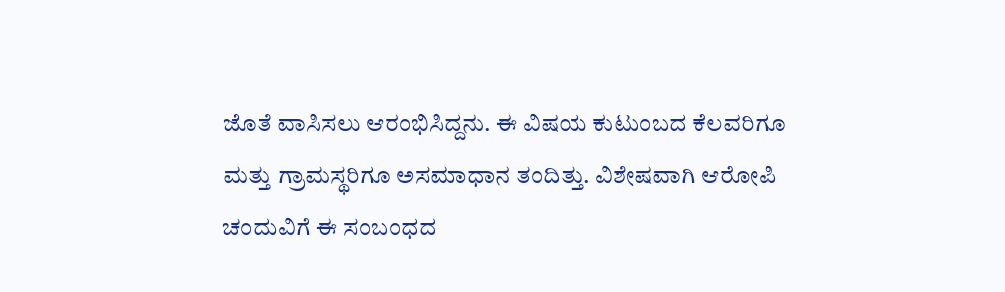ಜೊತೆ ವಾಸಿಸಲು ಆರಂಭಿಸಿದ್ದನು. ಈ ವಿಷಯ ಕುಟುಂಬದ ಕೆಲವರಿಗೂ ಮತ್ತು ಗ್ರಾಮಸ್ಥರಿಗೂ ಅಸಮಾಧಾನ ತಂದಿತ್ತು. ವಿಶೇಷವಾಗಿ ಆರೋಪಿ ಚಂದುವಿಗೆ ಈ ಸಂಬಂಧದ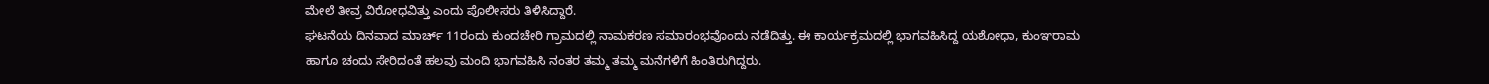ಮೇಲೆ ತೀವ್ರ ವಿರೋಧವಿತ್ತು ಎಂದು ಪೊಲೀಸರು ತಿಳಿಸಿದ್ದಾರೆ.
ಘಟನೆಯ ದಿನವಾದ ಮಾರ್ಚ್ 11ರಂದು ಕುಂದಚೇರಿ ಗ್ರಾಮದಲ್ಲಿ ನಾಮಕರಣ ಸಮಾರಂಭವೊಂದು ನಡೆದಿತ್ತು. ಈ ಕಾರ್ಯಕ್ರಮದಲ್ಲಿ ಭಾಗವಹಿಸಿದ್ದ ಯಶೋಧಾ, ಕುಂಞರಾಮ ಹಾಗೂ ಚಂದು ಸೇರಿದಂತೆ ಹಲವು ಮಂದಿ ಭಾಗವಹಿಸಿ ನಂತರ ತಮ್ಮ ತಮ್ಮ ಮನೆಗಳಿಗೆ ಹಿಂತಿರುಗಿದ್ದರು.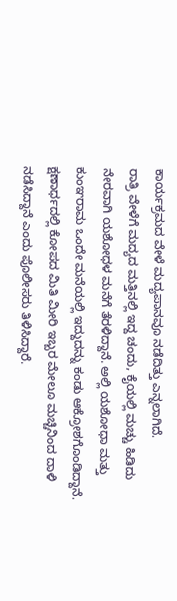ಕಾರ್ಯಕ್ರಮದ ವೇಳೆ ಮದ್ಯಪಾನವೂ ನಡೆದಿತ್ತು ಎನ್ನಲಾಗಿದೆ.
ರಾತ್ರಿ ವೇಳೆಗೆ ಮದ್ಯದ ಮತ್ತಿನಲ್ಲಿ ಇದ್ದ ಚಂದು, ಕೈಯಲ್ಲಿ ಮಚ್ಚು ಹಿಡಿದು ನೇರವಾಗಿ ಯಶೋಧಳ ಮನೆಗೆ ತೆರಳಿದ್ದಾನೆ. ಅಲ್ಲಿ ಯಶೋಧಾ ಮತ್ತು ಕುಂಞರಾಮ ಒಂದೇ ಮನೆಯಲ್ಲಿ ಇದ್ದುದನ್ನು ಕಂಡು ಆಕ್ರೋಶಗೊಂಡಿದ್ದಾನೆ. ಕ್ಷಣಾರ್ಧದಲ್ಲಿ ಕೋಪದ ಮಿತಿ ಮೀರಿ ಇಬ್ಬರ ಮೇಲೂ ಮಚ್ಚಿನಿಂದ ದಾಳಿ ನಡೆಸಿದ್ದಾನೆ ಎಂದು ಪೊಲೀಸರು ತಿಳಿಸಿದ್ದಾರೆ.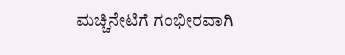ಮಚ್ಚಿನೇಟಿಗೆ ಗಂಭೀರವಾಗಿ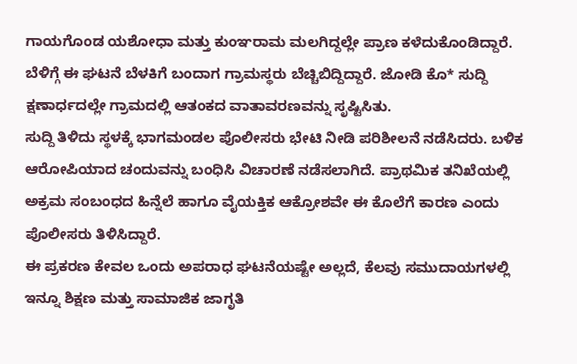ಗಾಯಗೊಂಡ ಯಶೋಧಾ ಮತ್ತು ಕುಂಞರಾಮ ಮಲಗಿದ್ದಲ್ಲೇ ಪ್ರಾಣ ಕಳೆದುಕೊಂಡಿದ್ದಾರೆ. ಬೆಳಿಗ್ಗೆ ಈ ಘಟನೆ ಬೆಳಕಿಗೆ ಬಂದಾಗ ಗ್ರಾಮಸ್ಥರು ಬೆಚ್ಚಿಬಿದ್ದಿದ್ದಾರೆ. ಜೋಡಿ ಕೊ* ಸುದ್ದಿ ಕ್ಷಣಾರ್ಧದಲ್ಲೇ ಗ್ರಾಮದಲ್ಲಿ ಆತಂಕದ ವಾತಾವರಣವನ್ನು ಸೃಷ್ಟಿಸಿತು.
ಸುದ್ದಿ ತಿಳಿದು ಸ್ಥಳಕ್ಕೆ ಭಾಗಮಂಡಲ ಪೊಲೀಸರು ಭೇಟಿ ನೀಡಿ ಪರಿಶೀಲನೆ ನಡೆಸಿದರು. ಬಳಿಕ ಆರೋಪಿಯಾದ ಚಂದುವನ್ನು ಬಂಧಿಸಿ ವಿಚಾರಣೆ ನಡೆಸಲಾಗಿದೆ. ಪ್ರಾಥಮಿಕ ತನಿಖೆಯಲ್ಲಿ ಅಕ್ರಮ ಸಂಬಂಧದ ಹಿನ್ನೆಲೆ ಹಾಗೂ ವೈಯಕ್ತಿಕ ಆಕ್ರೋಶವೇ ಈ ಕೊಲೆಗೆ ಕಾರಣ ಎಂದು ಪೊಲೀಸರು ತಿಳಿಸಿದ್ದಾರೆ.
ಈ ಪ್ರಕರಣ ಕೇವಲ ಒಂದು ಅಪರಾಧ ಘಟನೆಯಷ್ಟೇ ಅಲ್ಲದೆ, ಕೆಲವು ಸಮುದಾಯಗಳಲ್ಲಿ ಇನ್ನೂ ಶಿಕ್ಷಣ ಮತ್ತು ಸಾಮಾಜಿಕ ಜಾಗೃತಿ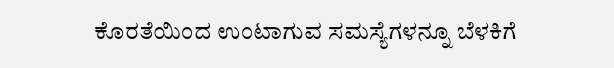ಕೊರತೆಯಿಂದ ಉಂಟಾಗುವ ಸಮಸ್ಯೆಗಳನ್ನೂ ಬೆಳಕಿಗೆ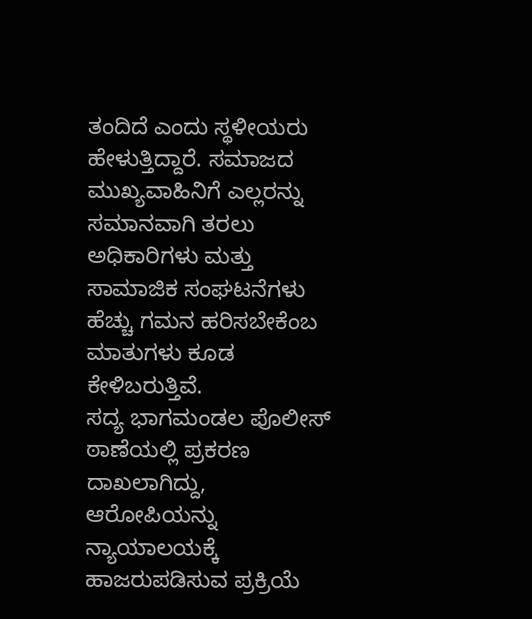ತಂದಿದೆ ಎಂದು ಸ್ಥಳೀಯರು ಹೇಳುತ್ತಿದ್ದಾರೆ. ಸಮಾಜದ ಮುಖ್ಯವಾಹಿನಿಗೆ ಎಲ್ಲರನ್ನು ಸಮಾನವಾಗಿ ತರಲು ಅಧಿಕಾರಿಗಳು ಮತ್ತು ಸಾಮಾಜಿಕ ಸಂಘಟನೆಗಳು ಹೆಚ್ಚು ಗಮನ ಹರಿಸಬೇಕೆಂಬ ಮಾತುಗಳು ಕೂಡ ಕೇಳಿಬರುತ್ತಿವೆ.
ಸದ್ಯ ಭಾಗಮಂಡಲ ಪೊಲೀಸ್ ಠಾಣೆಯಲ್ಲಿ ಪ್ರಕರಣ ದಾಖಲಾಗಿದ್ದು, ಆರೋಪಿಯನ್ನು ನ್ಯಾಯಾಲಯಕ್ಕೆ ಹಾಜರುಪಡಿಸುವ ಪ್ರಕ್ರಿಯೆ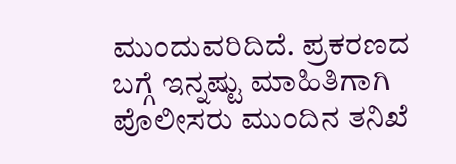ಮುಂದುವರಿದಿದೆ. ಪ್ರಕರಣದ ಬಗ್ಗೆ ಇನ್ನಷ್ಟು ಮಾಹಿತಿಗಾಗಿ ಪೊಲೀಸರು ಮುಂದಿನ ತನಿಖೆ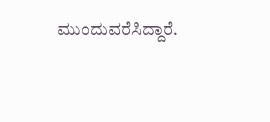ಮುಂದುವರೆಸಿದ್ದಾರೆ.